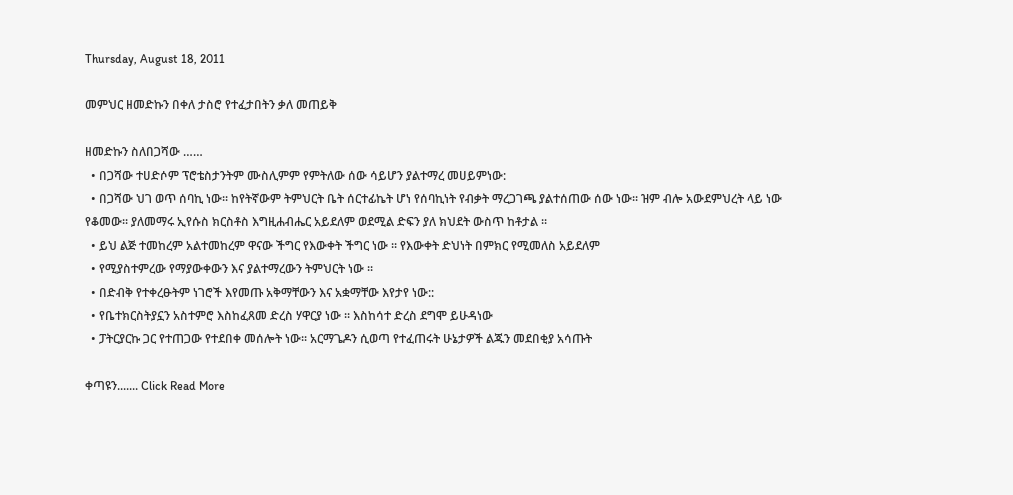Thursday, August 18, 2011

መምህር ዘመድኩን በቀለ ታስሮ የተፈታበትን ቃለ መጠይቅ

ዘመድኩን ስለበጋሻው ……
  • በጋሻው ተሀድሶም ፕሮቴስታንትም ሙስሊምም የምትለው ሰው ሳይሆን ያልተማረ መሀይምነው:
  • በጋሻው ህገ ወጥ ሰባኪ ነው፡፡ ከየትኛውም ትምህርት ቤት ሰርተፊኬት ሆነ የሰባኪነት የብቃት ማረጋገጫ ያልተሰጠው ሰው ነው፡፡ ዝም ብሎ አውደምህረት ላይ ነው የቆመው፡፡ ያለመማሩ ኢየሱስ ክርስቶስ እግዚሐብሔር አይደለም ወደሚል ድፍን ያለ ክህደት ውስጥ ከቶታል ፡፡
  • ይህ ልጅ ተመከረም አልተመከረም ዋናው ችግር የእውቀት ችግር ነው ፡፡ የእውቀት ድህነት በምክር የሚመለስ አይደለም
  • የሚያስተምረው የማያውቀውን እና ያልተማረውን ትምህርት ነው ፡፡
  • በድብቅ የተቀረፁትም ነገሮች እየመጡ አቅማቸውን እና አቋማቸው እየታየ ነው::
  • የቤተክርስትያኗን አስተምሮ እስከፈጸመ ድረስ ሃዋርያ ነው ፡፡ እስከሳተ ድረስ ደግሞ ይሁዳነው
  • ፓትርያርኩ ጋር የተጠጋው የተደበቀ መሰሎት ነው፡፡ አርማጌዶን ሲወጣ የተፈጠሩት ሁኔታዎች ልጁን መደበቂያ አሳጡት

ቀጣዩን....... Click Read More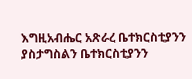እግዚአብሔር አጽራረ ቤተክርስቲያንን ያስታግስልን ቤተክርስቲያንን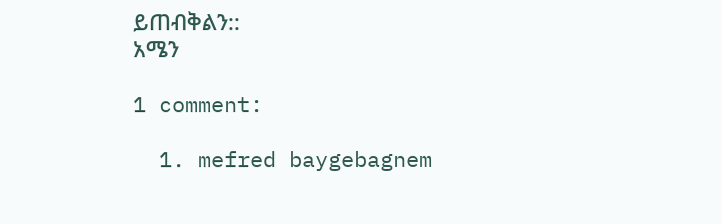ይጠብቅልን::
አሜን

1 comment:

  1. mefred baygebagnem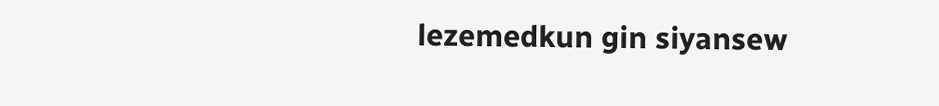lezemedkun gin siyansew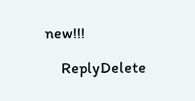new!!!

    ReplyDelete